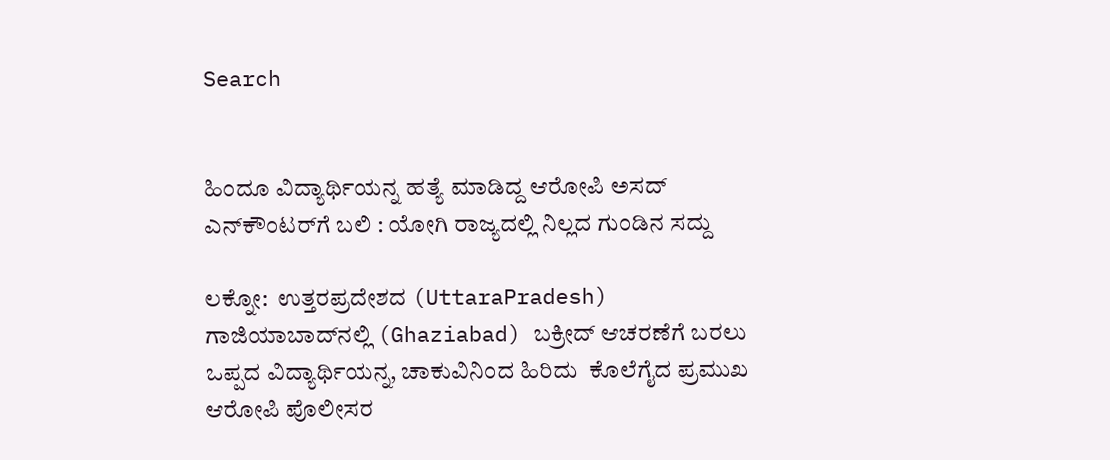Search


ಹಿಂದೂ ವಿದ್ಯಾರ್ಥಿಯನ್ನ ಹತ್ಯೆ ಮಾಡಿದ್ದ ಆರೋಪಿ ಅಸದ್‌ ಎನ್‌ಕೌಂಟರ್‌ಗೆ ಬಲಿ : ಯೋಗಿ ರಾಜ್ಯದಲ್ಲಿ ನಿಲ್ಲದ ಗುಂಡಿನ ಸದ್ದು

ಲಕ್ನೋ:  ಉತ್ತರಪ್ರದೇಶದ (UttaraPradesh) ಗಾಜಿಯಾಬಾದ್‌ನಲ್ಲಿ (Ghaziabad) ಬಕ್ರೀದ್‌ ಆಚರಣೆಗೆ ಬರಲು ಒಪ್ಪದ ವಿದ್ಯಾರ್ಥಿಯನ್ನ, ಚಾಕುವಿನಿಂದ ಹಿರಿದು  ಕೊಲೆಗೈದ ಪ್ರಮುಖ ಆರೋಪಿ ಪೊಲೀಸರ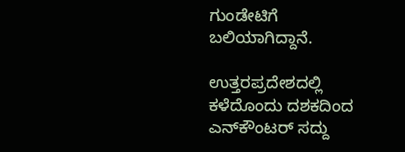ಗುಂಡೇಟಿಗೆ ಬಲಿಯಾಗಿದ್ದಾನೆ.

ಉತ್ತರಪ್ರದೇಶದಲ್ಲಿ ಕಳೆದೊಂದು ದಶಕದಿಂದ ಎನ್‌ಕೌಂಟರ್‌ ಸದ್ದು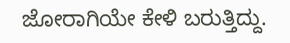ಜೋರಾಗಿಯೇ ಕೇಳಿ ಬರುತ್ತಿದ್ದು.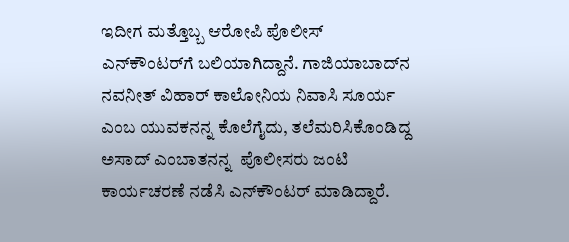ಇದೀಗ ಮತ್ತೊಬ್ಬ ಆರೋಪಿ ಪೊಲೀಸ್‌ ಎನ್‌ಕೌಂಟರ್‌ಗೆ ಬಲಿಯಾಗಿದ್ದಾನೆ. ಗಾಜಿಯಾಬಾದ್‌ನ ನವನೀತ್‌ ವಿಹಾರ್‌ ಕಾಲೋನಿಯ ನಿವಾಸಿ ಸೂರ್ಯ ಎಂಬ ಯುವಕನನ್ನ ಕೊಲೆಗೈದು, ತಲೆಮರಿಸಿಕೊಂಡಿದ್ದ ಅಸಾದ್‌ ಎಂಬಾತನನ್ನ  ಪೊಲೀಸರು ಜಂಟಿ ಕಾರ್ಯಚರಣೆ ನಡೆಸಿ ಎನ್‌ಕೌಂಟರ್‌ ಮಾಡಿದ್ದಾರೆ.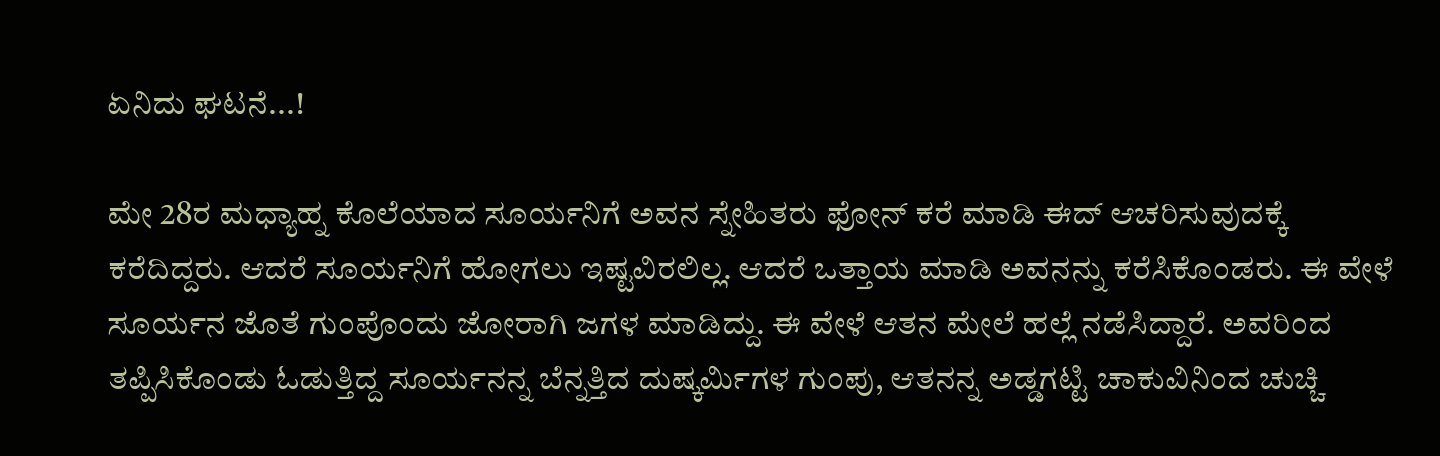ಏನಿದು ಘಟನೆ...!

ಮೇ 28ರ ಮಧ್ಯಾಹ್ನ ಕೊಲೆಯಾದ ಸೂರ್ಯನಿಗೆ ಅವನ ಸ್ನೇಹಿತರು ಫೋನ್ ಕರೆ ಮಾಡಿ ಈದ್ ಆಚರಿಸುವುದಕ್ಕೆ ಕರೆದಿದ್ದರು. ಆದರೆ ಸೂರ್ಯನಿಗೆ ಹೋಗಲು ಇಷ್ಟವಿರಲಿಲ್ಲ. ಆದರೆ ಒತ್ತಾಯ ಮಾಡಿ ಅವನನ್ನು ಕರೆಸಿಕೊಂಡರು. ಈ ವೇಳೆ ಸೂರ್ಯನ ಜೊತೆ ಗುಂಪೊಂದು ಜೋರಾಗಿ ಜಗಳ ಮಾಡಿದ್ದು. ಈ ವೇಳೆ ಆತನ ಮೇಲೆ ಹಲ್ಲೆ ನಡೆಸಿದ್ದಾರೆ. ಅವರಿಂದ ತಪ್ಪಿಸಿಕೊಂಡು ಓಡುತ್ತಿದ್ದ ಸೂರ್ಯನನ್ನ ಬೆನ್ನತ್ತಿದ ದುಷ್ಕರ್ಮಿಗಳ ಗುಂಪು, ಆತನನ್ನ ಅಡ್ಡಗಟ್ಟಿ ಚಾಕುವಿನಿಂದ ಚುಚ್ಚಿ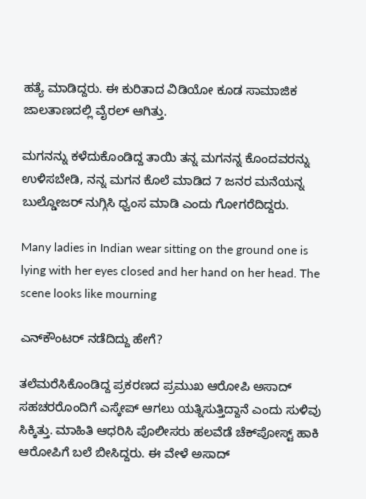ಹತ್ಯೆ ಮಾಡಿದ್ದರು. ಈ ಕುರಿತಾದ ವಿಡಿಯೋ ಕೂಡ ಸಾಮಾಜಿಕ ಜಾಲತಾಣದಲ್ಲಿ ವೈರಲ್‌ ಆಗಿತ್ತು.

ಮಗನನ್ನು ಕಳೆದುಕೊಂಡಿದ್ದ ತಾಯಿ ತನ್ನ ಮಗನನ್ನ ಕೊಂದವರನ್ನು ಉಳಿಸಬೇಡಿ, ನನ್ನ ಮಗನ ಕೊಲೆ ಮಾಡಿದ 7 ಜನರ ಮನೆಯನ್ನ ಬುಲ್ಡೋಜರ್‌ ನುಗ್ಗಿಸಿ ಧ್ವಂಸ ಮಾಡಿ ಎಂದು ಗೋಗರೆದಿದ್ದರು.

Many ladies in Indian wear sitting on the ground one is lying with her eyes closed and her hand on her head. The scene looks like mourning

ಎನ್‌ಕೌಂಟರ್ ನಡೆದಿದ್ದು ಹೇಗೆ?

ತಲೆಮರೆಸಿಕೊಂಡಿದ್ದ ಪ್ರಕರಣದ ಪ್ರಮುಖ ಆರೋಪಿ ಅಸಾದ್ ಸಹಚರರೊಂದಿಗೆ ಎಸ್ಕೇಪ್ ಆಗಲು ಯತ್ನಿಸುತ್ತಿದ್ದಾನೆ ಎಂದು ಸುಳಿವು ಸಿಕ್ಕಿತ್ತು. ಮಾಹಿತಿ ಆಧರಿಸಿ ಪೊಲೀಸರು ಹಲವೆಡೆ ಚೆಕ್‌ಪೋಸ್ಟ್ ಹಾಕಿ ಆರೋಪಿಗೆ ಬಲೆ ಬೀಸಿದ್ದರು. ಈ ವೇಳೆ ಅಸಾದ್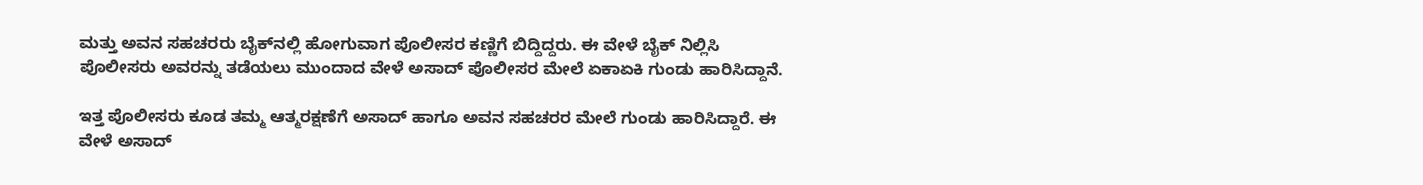ಮತ್ತು ಅವನ ಸಹಚರರು ಬೈಕ್‌ನಲ್ಲಿ ಹೋಗುವಾಗ ಪೊಲೀಸರ ಕಣ್ಣಿಗೆ ಬಿದ್ದಿದ್ದರು. ಈ ವೇಳೆ ಬೈಕ್ ನಿಲ್ಲಿಸಿ ಪೊಲೀಸರು ಅವರನ್ನು ತಡೆಯಲು ಮುಂದಾದ ವೇಳೆ ಅಸಾದ್ ಪೊಲೀಸರ ಮೇಲೆ ಏಕಾಏಕಿ ಗುಂಡು ಹಾರಿಸಿದ್ದಾನೆ.

ಇತ್ತ ಪೊಲೀಸರು ಕೂಡ ತಮ್ಮ ಆತ್ಮರಕ್ಷಣೆಗೆ ಅಸಾದ್ ಹಾಗೂ ಅವನ ಸಹಚರರ ಮೇಲೆ ಗುಂಡು ಹಾರಿಸಿದ್ದಾರೆ. ಈ ವೇಳೆ ಅಸಾದ್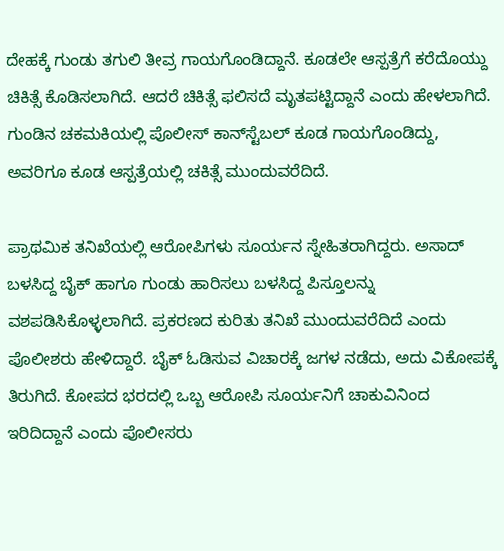ದೇಹಕ್ಕೆ ಗುಂಡು ತಗುಲಿ ತೀವ್ರ ಗಾಯಗೊಂಡಿದ್ದಾನೆ. ಕೂಡಲೇ ಆಸ್ಪತ್ರೆಗೆ ಕರೆದೊಯ್ದು ಚಿಕಿತ್ಸೆ ಕೊಡಿಸಲಾಗಿದೆ. ಆದರೆ ಚಿಕಿತ್ಸೆ ಫಲಿಸದೆ ಮೃತಪಟ್ಟಿದ್ದಾನೆ ಎಂದು ಹೇಳಲಾಗಿದೆ. ಗುಂಡಿನ ಚಕಮಕಿಯಲ್ಲಿ ಪೊಲೀಸ್ ಕಾನ್‌ಸ್ಟೆಬಲ್ ಕೂಡ ಗಾಯಗೊಂಡಿದ್ದು, ಅವರಿಗೂ ಕೂಡ ಆಸ್ಪತ್ರೆಯಲ್ಲಿ ಚಕಿತ್ಸೆ ಮುಂದುವರೆದಿದೆ.

ಪ್ರಾಥಮಿಕ ತನಿಖೆಯಲ್ಲಿ ಆರೋಪಿಗಳು ಸೂರ್ಯನ ಸ್ನೇಹಿತರಾಗಿದ್ದರು. ಅಸಾದ್ ಬಳಸಿದ್ದ ಬೈಕ್ ಹಾಗೂ ಗುಂಡು ಹಾರಿಸಲು ಬಳಸಿದ್ದ ಪಿಸ್ತೂಲನ್ನು ವಶಪಡಿಸಿಕೊಳ್ಳಲಾಗಿದೆ. ಪ್ರಕರಣದ ಕುರಿತು ತನಿಖೆ ಮುಂದುವರೆದಿದೆ ಎಂದು ಪೊಲೀಶರು ಹೇಳಿದ್ದಾರೆ. ಬೈಕ್ ಓಡಿಸುವ ವಿಚಾರಕ್ಕೆ ಜಗಳ ನಡೆದು, ಅದು ವಿಕೋಪಕ್ಕೆ ತಿರುಗಿದೆ. ಕೋಪದ ಭರದಲ್ಲಿ ಒಬ್ಬ ಆರೋಪಿ ಸೂರ್ಯನಿಗೆ ಚಾಕುವಿನಿಂದ ಇರಿದಿದ್ದಾನೆ ಎಂದು ಪೊಲೀಸರು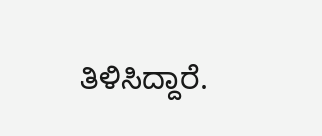ತಿಳಿಸಿದ್ದಾರೆ.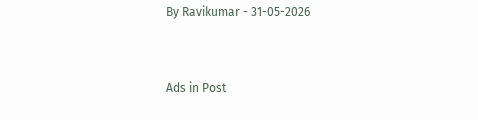By Ravikumar - 31-05-2026


Ads in Post